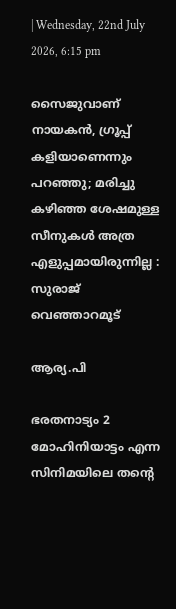| Wednesday, 22nd July 2026, 6:15 pm

സൈജുവാണ് നായകന്‍, ഗ്രൂപ്പ് കളിയാണെന്നും പറഞ്ഞു; മരിച്ചു കഴിഞ്ഞ ശേഷമുള്ള സീനുകള്‍ അത്ര എളുപ്പമായിരുന്നില്ല : സുരാജ് വെഞ്ഞാറമൂട്

ആര്യ.പി

ഭരതനാട്യം 2 മോഹിനിയാട്ടം എന്ന സിനിമയിലെ തന്റെ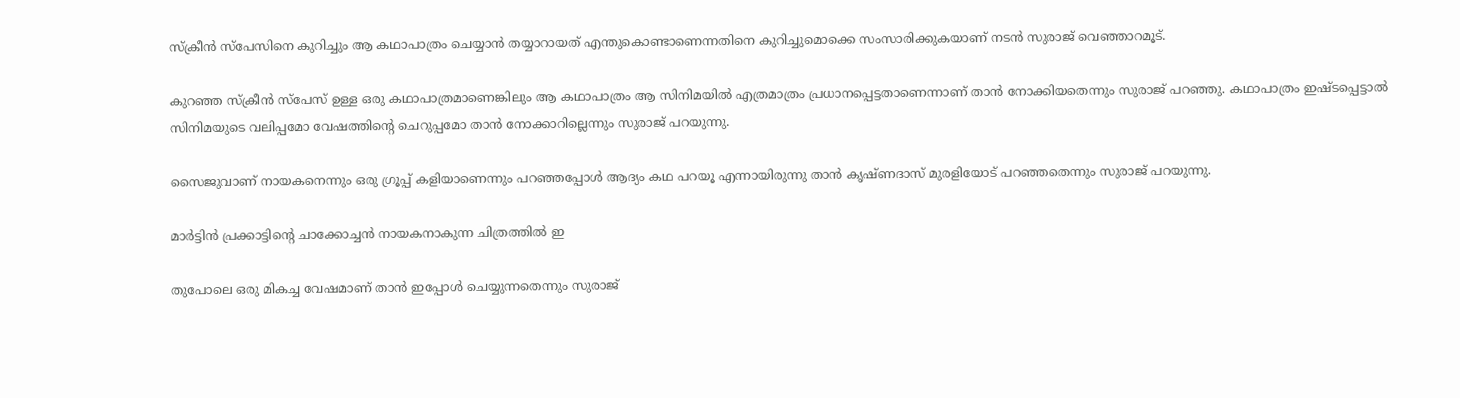സ്‌ക്രീന്‍ സ്‌പേസിനെ കുറിച്ചും ആ കഥാപാത്രം ചെയ്യാന്‍ തയ്യാറായത് എന്തുകൊണ്ടാണെന്നതിനെ കുറിച്ചുമൊക്കെ സംസാരിക്കുകയാണ് നടന്‍ സുരാജ് വെഞ്ഞാറമൂട്.

കുറഞ്ഞ സ്‌ക്രീന്‍ സ്‌പേസ് ഉള്ള ഒരു കഥാപാത്രമാണെങ്കിലും ആ കഥാപാത്രം ആ സിനിമയില്‍ എത്രമാത്രം പ്രധാനപ്പെട്ടതാണെന്നാണ് താന്‍ നോക്കിയതെന്നും സുരാജ് പറഞ്ഞു. കഥാപാത്രം ഇഷ്ടപ്പെട്ടാല്‍ സിനിമയുടെ വലിപ്പമോ വേഷത്തിന്റെ ചെറുപ്പമോ താന്‍ നോക്കാറില്ലെന്നും സുരാജ് പറയുന്നു.

സൈജുവാണ് നായകനെന്നും ഒരു ഗ്രൂപ്പ് കളിയാണെന്നും പറഞ്ഞപ്പോള്‍ ആദ്യം കഥ പറയൂ എന്നായിരുന്നു താന്‍ കൃഷ്ണദാസ് മുരളിയോട് പറഞ്ഞതെന്നും സുരാജ് പറയുന്നു.

മാര്‍ട്ടിന്‍ പ്രക്കാട്ടിന്റെ ചാക്കോച്ചന്‍ നായകനാകുന്ന ചിത്രത്തില്‍ ഇ

തുപോലെ ഒരു മികച്ച വേഷമാണ് താന്‍ ഇപ്പോള്‍ ചെയ്യുന്നതെന്നും സുരാജ്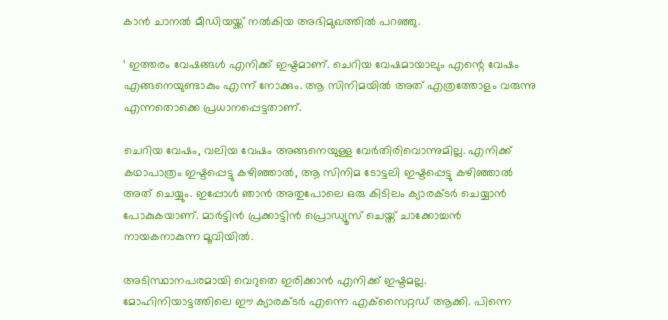കാന്‍ ചാനല്‍ മീഡിയയ്ക്ക് നല്‍കിയ അഭിമുഖത്തില്‍ പറഞ്ഞു.

‘ ഇത്തരം വേഷങ്ങള്‍ എനിക്ക് ഇഷ്ടമാണ്. ചെറിയ വേഷമായാലും എന്റെ വേഷം എങ്ങനെയുണ്ടാകും എന്ന് നോക്കും. ആ സിനിമയില്‍ അത് എത്രത്തോളം വരുന്നു എന്നതൊക്കെ പ്രധാനപ്പെട്ടതാണ്.

ചെറിയ വേഷം, വലിയ വേഷം അങ്ങനെയുള്ള വേര്‍തിരിവൊന്നുമില്ല. എനിക്ക് കഥാപാത്രം ഇഷ്ടപ്പെട്ടു കഴിഞ്ഞാല്‍, ആ സിനിമ ടോട്ടലി ഇഷ്ടപ്പെട്ടു കഴിഞ്ഞാല്‍ അത് ചെയ്യും. ഇപ്പോള്‍ ഞാന്‍ അതുപോലെ ഒരു കിടിലം ക്യാരക്ടര്‍ ചെയ്യാന്‍ പോകുകയാണ്. മാര്‍ട്ടിന്‍ പ്രക്കാട്ടിന്‍ പ്രൊഡ്യൂസ് ചെയ്ത് ചാക്കോച്ചന്‍ നായകനാകുന്ന മൂവിയില്‍.

അടിസ്ഥാനപരമായി വെറുതെ ഇരിക്കാന്‍ എനിക്ക് ഇഷ്ടമല്ല. മോഹിനിയാട്ടത്തിലെ ഈ ക്യാരക്ടര്‍ എന്നെ എക്‌സൈറ്റഡ് ആക്കി. പിന്നെ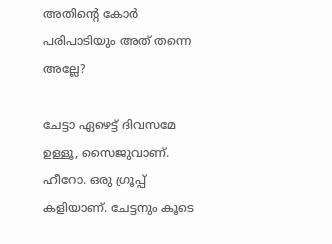അതിന്റെ കോര്‍ പരിപാടിയും അത് തന്നെ അല്ലേ?

ചേട്ടാ ഏഴെട്ട് ദിവസമേ ഉള്ളൂ, സൈജുവാണ്. ഹീറോ. ഒരു ഗ്രൂപ്പ് കളിയാണ്. ചേട്ടനും കൂടെ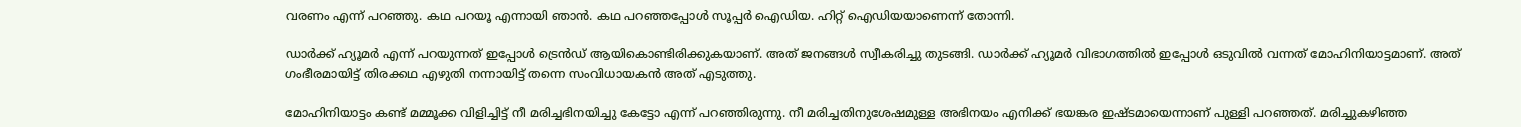വരണം എന്ന് പറഞ്ഞു. കഥ പറയൂ എന്നായി ഞാന്‍. കഥ പറഞ്ഞപ്പോള്‍ സൂപ്പര്‍ ഐഡിയ. ഹിറ്റ് ഐഡിയയാണെന്ന് തോന്നി.

ഡാര്‍ക്ക് ഹ്യൂമര്‍ എന്ന് പറയുന്നത് ഇപ്പോള്‍ ട്രെന്‍ഡ് ആയികൊണ്ടിരിക്കുകയാണ്. അത് ജനങ്ങള്‍ സ്വീകരിച്ചു തുടങ്ങി. ഡാര്‍ക്ക് ഹ്യൂമര്‍ വിഭാഗത്തില്‍ ഇപ്പോള്‍ ഒടുവില്‍ വന്നത് മോഹിനിയാട്ടമാണ്. അത് ഗംഭീരമായിട്ട് തിരക്കഥ എഴുതി നന്നായിട്ട് തന്നെ സംവിധായകന്‍ അത് എടുത്തു.

മോഹിനിയാട്ടം കണ്ട് മമ്മൂക്ക വിളിച്ചിട്ട് നീ മരിച്ചഭിനയിച്ചു കേട്ടോ എന്ന് പറഞ്ഞിരുന്നു. നീ മരിച്ചതിനുശേഷമുള്ള അഭിനയം എനിക്ക് ഭയങ്കര ഇഷ്ടമായെന്നാണ് പുള്ളി പറഞ്ഞത്. മരിച്ചുകഴിഞ്ഞ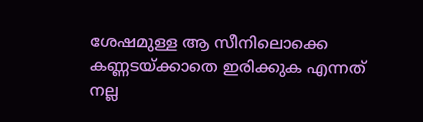ശേഷമുള്ള ആ സീനിലൊക്കെ കണ്ണടയ്ക്കാതെ ഇരിക്കുക എന്നത് നല്ല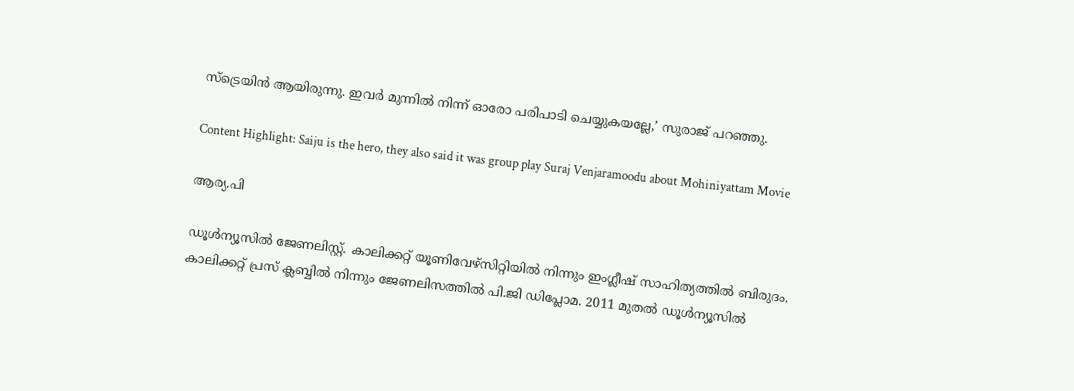സ്‌ട്രെയിന്‍ ആയിരുന്നു. ഇവര്‍ മുന്നില്‍ നിന്ന് ഓരോ പരിപാടി ചെയ്യുകയല്ലേ,’ സുരാജ് പറഞ്ഞു.

Content Highlight: Saiju is the hero, they also said it was group play Suraj Venjaramoodu about Mohiniyattam Movie

ആര്യ.പി

ഡൂള്‍ന്യൂസില്‍ ജേണലിസ്റ്റ്. കാലിക്കറ്റ് യൂണിവേഴ്‌സിറ്റിയില്‍ നിന്നും ഇംഗ്ലീഷ് സാഹിത്യത്തില്‍ ബിരുദം. കാലിക്കറ്റ് പ്രസ് ക്ലബ്ബില്‍ നിന്നും ജേണലിസത്തില്‍ പി.ജി ഡിപ്ലോമ. 2011 മുതല്‍ ഡൂള്‍ന്യൂസില്‍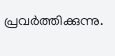പ്രവര്‍ത്തിക്കുന്നു.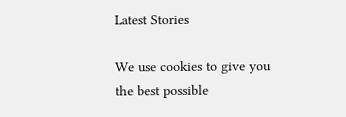Latest Stories

We use cookies to give you the best possible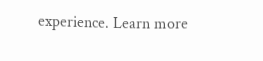experience. Learn more